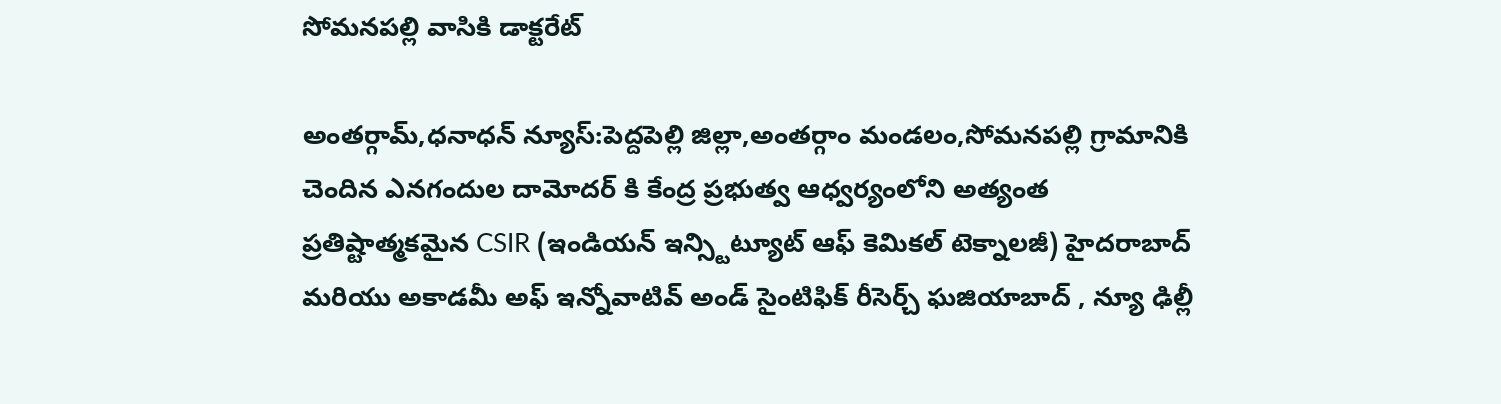సోమనపల్లి వాసికి డాక్టరేట్

అంతర్గామ్,ధనాధన్ న్యూస్:పెద్దపెల్లి జిల్లా,అంతర్గాం మండలం,సోమనపల్లి గ్రామానికి చెందిన ఎనగందుల దామోదర్ కి కేంద్ర ప్రభుత్వ ఆధ్వర్యంలోని అత్యంత ప్రతిష్టాత్మకమైన CSIR (ఇండియన్ ఇన్స్టిట్యూట్ ఆఫ్ కెమికల్ టెక్నాలజీ) హైదరాబాద్ మరియు అకాడమీ అఫ్ ఇన్నోవాటివ్ అండ్ సైంటిఫిక్ రీసెర్చ్ ఘజియాబాద్ , న్యూ ఢిల్లీ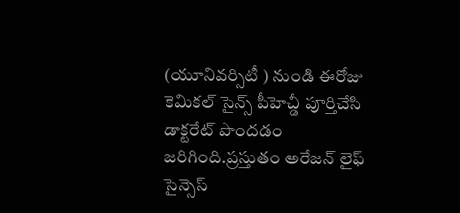(యూనివర్సిటీ ) నుండి ఈరోజు కెమికల్ సైన్స్ పీహెచ్డీ పూర్తిచేసి డాక్టరేట్ పొందడం జరిగింది.ప్రస్తుతం అరేజన్ లైఫ్ సైన్సెస్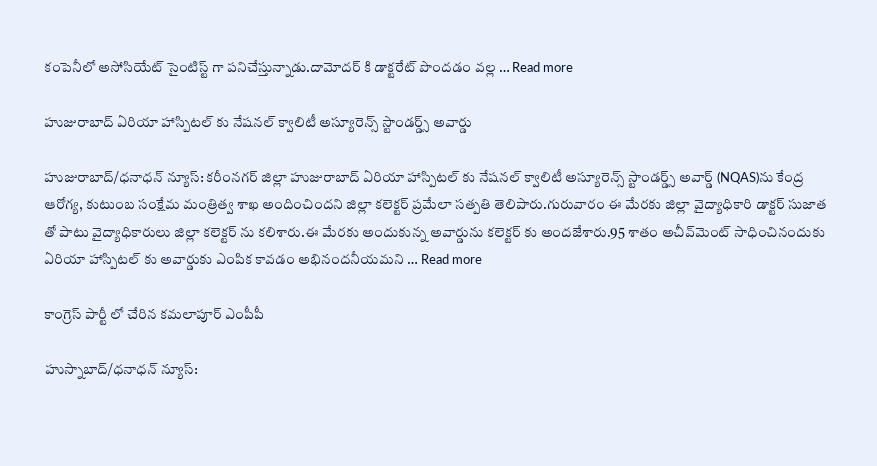కంపెనీలో అసోసియేట్ సైంటిస్ట్ గా పనిచేస్తున్నాడు.దామోదర్ కి డాక్టరేట్ పొందడం వల్ల … Read more

హుజురాబాద్ ఏరియా హాస్పిటల్ కు నేషనల్ క్వాలిటీ అస్యూరెన్స్ స్టాండర్డ్స్ అవార్డు

హుజురాబాద్/ధనాధన్ న్యూస్: కరీంనగర్ జిల్లా హుజురాబాద్ ఏరియా హాస్పిటల్ కు నేషనల్ క్వాలిటీ అస్యూరెన్స్ స్టాండర్డ్స్ అవార్డ్ (NQAS)ను కేంద్ర ఆరోగ్య, కుటుంబ సంక్షేమ మంత్రిత్వ శాఖ అందించిందని జిల్లా కలెక్టర్ ప్రమేలా సత్పతి తెలిపారు.గురువారం ఈ మేరకు జిల్లా వైద్యాధికారి డాక్టర్ సుజాత తో పాటు వైద్యాధికారులు జిల్లా కలెక్టర్ ను కలిశారు.ఈ మేరకు అందుకున్న అవార్డును కలెక్టర్ కు అందజేశారు.95 శాతం అచీవ్‌మెంట్ సాధించినందుకు ఏరియా హాస్పిటల్ కు అవార్డుకు ఎంపిక కావడం అభినందనీయమని … Read more

కాంగ్రెస్ పార్టీ లో చేరిన కమలాపూర్ ఎంపీపీ

హుస్నాబాద్/ధనాధన్ న్యూస్: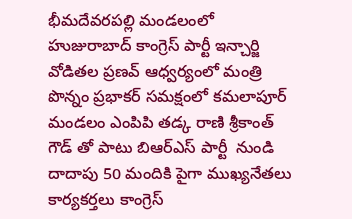భీమదేవరపల్లి మండలంలో హుజురాబాద్ కాంగ్రెస్ పార్టీ ఇన్చార్జి  వోడితల ప్రణవ్ ఆధ్వర్యంలో మంత్రి పొన్నం ప్రభాకర్ సమక్షంలో కమలాపూర్ మండలం ఎంపిపి తడ్క రాణి శ్రీకాంత్ గౌడ్ తో పాటు బిఆర్ఎస్ పార్టీ  నుండి దాదాపు 50 మందికి పైగా ముఖ్యనేతలు కార్యకర్తలు కాంగ్రెస్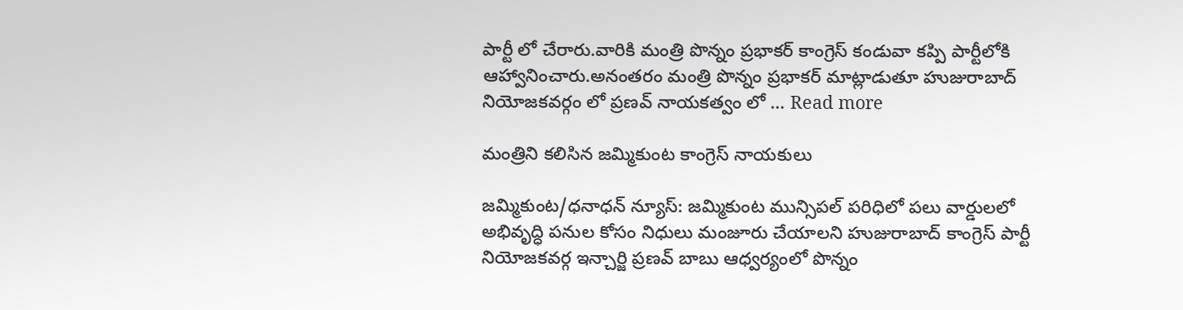పార్టీ లో చేరారు.వారికి మంత్రి పొన్నం ప్రభాకర్ కాంగ్రెస్ కండువా కప్పి పార్టీలోకి ఆహ్వానించారు.అనంతరం మంత్రి పొన్నం ప్రభాకర్ మాట్లాడుతూ హుజురాబాద్ నియోజకవర్గం లో ప్రణవ్ నాయకత్వం లో … Read more

మంత్రిని కలిసిన జమ్మికుంట కాంగ్రెస్ నాయకులు

జమ్మికుంట/ధనాధన్ న్యూస్: జమ్మికుంట మున్సిపల్ పరిధిలో పలు వార్డులలో అభివృద్ధి పనుల కోసం నిధులు మంజూరు చేయాలని హుజురాబాద్ కాంగ్రెస్ పార్టీ నియోజకవర్గ ఇన్చార్జి ప్రణవ్ బాబు ఆధ్వర్యంలో పొన్నం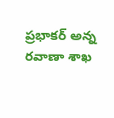ప్రభాకర్ అన్న రవాణా శాఖ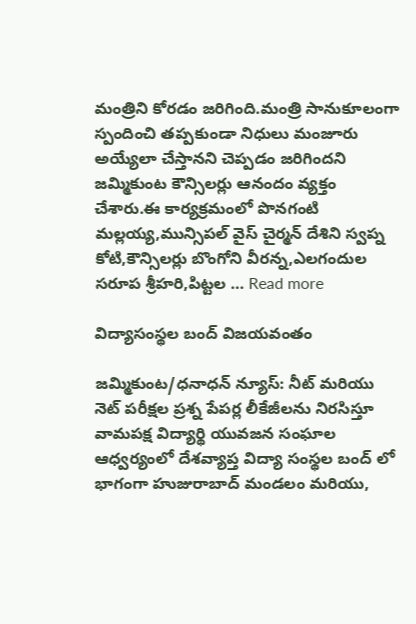మంత్రిని కోరడం జరిగింది.మంత్రి సానుకూలంగా స్పందించి తప్పకుండా నిధులు మంజూరు అయ్యేలా చేస్తానని చెప్పడం జరిగిందని జమ్మికుంట కౌన్సిలర్లు ఆనందం వ్యక్తం చేశారు.ఈ కార్యక్రమంలో పొనగంటి మల్లయ్య,మున్సిపల్ వైస్ చైర్మన్ దేశిని స్వప్న కోటి,కౌన్సిలర్లు బొంగోని వీరన్న,ఎలగందుల సరూప శ్రీహరి,పిట్టల … Read more

విద్యాసంస్థల బంద్ విజయవంతం

జమ్మికుంట/ధనాధన్ న్యూస్: నీట్ మరియు నెట్ పరీక్షల ప్రశ్న పేపర్ల లీకేజీలను నిరసిస్తూ వామపక్ష విద్యార్థి యువజన సంఘాల ఆధ్వర్యంలో దేశవ్యాప్త విద్యా సంస్థల బంద్ లో భాగంగా హుజురాబాద్ మండలం మరియు,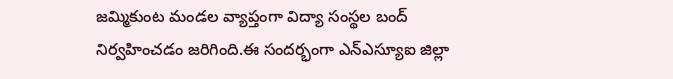జమ్మికుంట మండల వ్యాప్తంగా విద్యా సంస్థల బంద్ నిర్వహించడం జరిగింది.ఈ సందర్భంగా ఎన్ఎస్యూఐ జిల్లా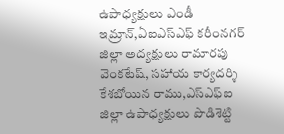ఉపాధ్యక్షులు ఎండీ ఇమ్రాన్,ఏఐఎస్ఎఫ్ కరీంనగర్ జిల్లా అద్యక్షులు రామారపు వెంకటేష్, సహాయ కార్యదర్శి కేశబోయిన రాము,ఎస్ఎఫ్ఐ జిల్లా ఉపాధ్యక్షులు పొడిశెట్టి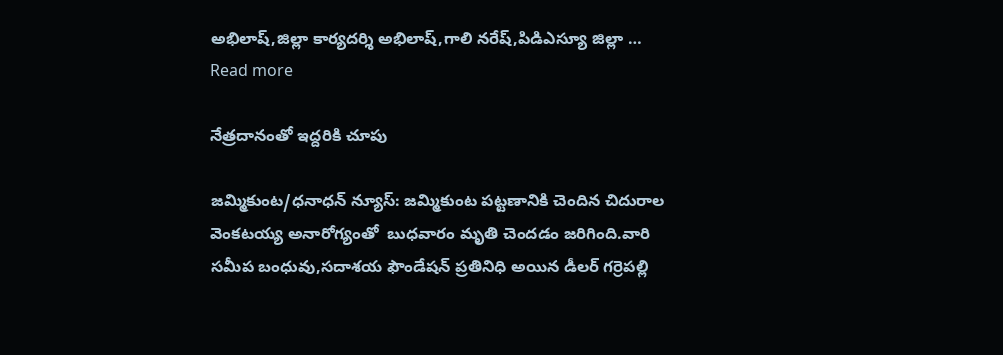అభిలాష్,జిల్లా కార్యదర్శి అభిలాష్,గాలి నరేష్,పిడిఎస్యూ జిల్లా … Read more

నేత్రదానంతో ఇద్దరికి చూపు

జమ్మికుంట/ధనాధన్ న్యూస్: జమ్మికుంట పట్టణానికి చెందిన చిదురాల వెంకటయ్య అనారోగ్యంతో  బుధవారం మృతి చెందడం జరిగింది.వారి సమీప బంధువు,సదాశయ ఫౌండేషన్ ప్రతినిధి అయిన డీలర్ గర్రెపల్లి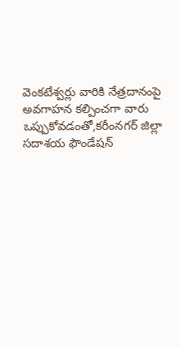వెంకటేశ్వర్లు వారికి నేత్రదానంపై అవగాహన కల్పించగా వారు ఒప్పుకోవడంతో,కరీంనగర్ జిల్లా సదాశయ ఫౌండేషన్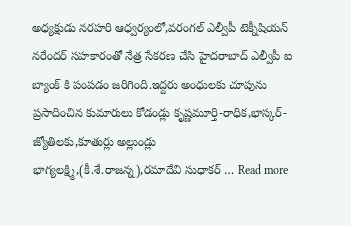అధ్యక్షుడు నరహరి ఆధ్వర్యంలో,వరంగల్ ఎల్వీపీ టెక్నీషియన్ నరేందర్ సహకారంతో నేత్ర సేకరణ చేసి హైదరాబాద్ ఎల్వీపీ ఐ బ్యాంక్ కి పంపడం జరిగింది.ఇద్దరు అంధులకు చూపును ప్రసాదించిన కుమారులు కోడండ్లు కృష్ణమూర్తి-రాధిక,భాస్కర్-జ్యోతిలకు,కూతుర్లు అల్లుండ్లు భాగ్యలక్ష్మి,(కీ.శే.రాజన్న),రమాదేవి సుధాకర్ … Read more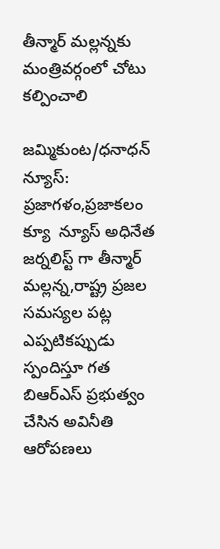తీన్మార్ మల్లన్నకు మంత్రివర్గంలో చోటు కల్పించాలి

జమ్మికుంట/ధనాధన్ న్యూస్: ప్రజాగళం,ప్రజాకలం క్యూ  న్యూస్ అధినేత జర్నలిస్ట్ గా తీన్మార్ మల్లన్న,రాష్ట్ర ప్రజల సమస్యల పట్ల ఎప్పటికప్పుడు స్పందిస్తూ గత బిఆర్ఎస్ ప్రభుత్వం చేసిన అవినీతి ఆరోపణలు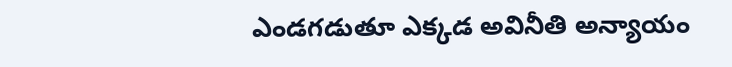ఎండగడుతూ ఎక్కడ అవినీతి అన్యాయం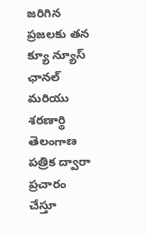జరిగిన ప్రజలకు తన క్యూ న్యూస్ ఛానల్ మరియు శరణార్థి తెలంగాణ పత్రిక ద్వారా ప్రచారం చేస్తూ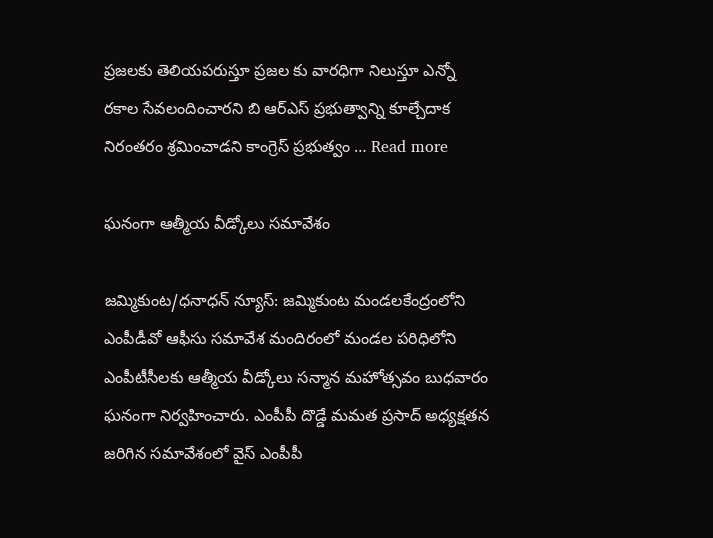ప్రజలకు తెలియపరుస్తూ ప్రజల కు వారధిగా నిలుస్తూ ఎన్నో రకాల సేవలందించారని బి ఆర్ఎస్ ప్రభుత్వాన్ని కూల్చేదాక నిరంతరం శ్రమించాడని కాంగ్రెస్ ప్రభుత్వం … Read more

ఘనంగా ఆత్మీయ వీడ్కోలు సమావేశం

జమ్మికుంట/ధనాధన్ న్యూస్: జమ్మికుంట మండలకేంద్రంలోని ఎంపీడీవో ఆఫీసు సమావేశ మందిరంలో మండల పరిధిలోని ఎంపీటీసీలకు ఆత్మీయ వీడ్కోలు సన్మాన మహోత్సవం బుధవారం ఘనంగా నిర్వహించారు. ఎంపీపీ దొడ్డే మమత ప్రసాద్ అధ్యక్షతన జరిగిన సమావేశంలో వైస్ ఎంపీపీ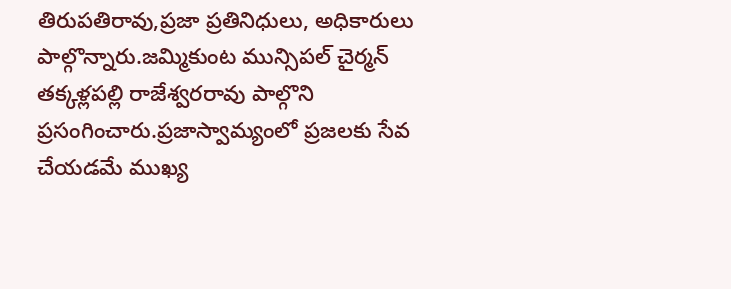తిరుపతిరావు,ప్రజా ప్రతినిధులు, అధికారులు పాల్గొన్నారు.జమ్మికుంట మున్సిపల్ చైర్మన్ తక్కళ్లపల్లి రాజేశ్వరరావు పాల్గొని ప్రసంగించారు.ప్రజాస్వామ్యంలో ప్రజలకు సేవ చేయడమే ముఖ్య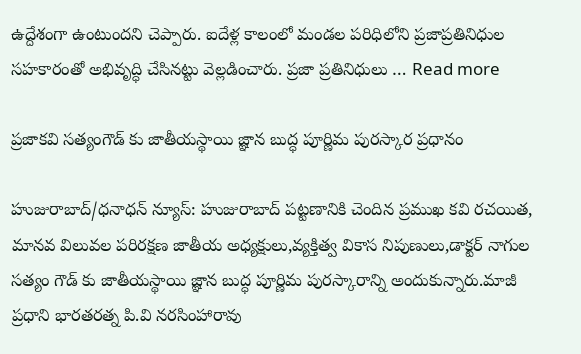ఉద్దేశంగా ఉంటుందని చెప్పారు. ఐదేళ్ల కాలంలో మండల పరిధిలోని ప్రజాప్రతినిధుల సహకారంతో అభివృద్ధి చేసినట్టు వెల్లడించారు. ప్రజా ప్రతినిధులు … Read more

ప్రజాకవి సత్యంగౌడ్ కు జాతీయస్థాయి జ్ఞాన బుద్ధ పూర్ణిమ పురస్కార ప్రధానం

హుజురాబాద్/ధనాధన్ న్యూస్: హుజురాబాద్ పట్టణానికి చెందిన ప్రముఖ కవి రచయిత, మానవ విలువల పరిరక్షణ జాతీయ అధ్యక్షులు,వ్యక్తిత్వ వికాస నిపుణులు,డాక్టర్ నాగుల సత్యం గౌడ్ కు జాతీయస్థాయి జ్ఞాన బుద్ధ పూర్ణిమ పురస్కారాన్ని అందుకున్నారు.మాజీ ప్రధాని భారతరత్న పి.వి నరసింహారావు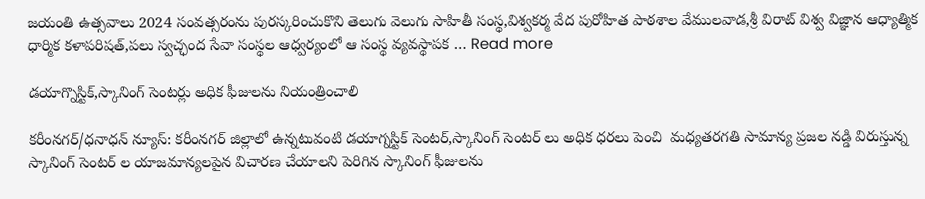జయంతి ఉత్సవాలు 2024 సంవత్సరంను పురస్కరించుకొని తెలుగు వెలుగు సాహితీ సంస్థ,విశ్వకర్మ వేద పురోహిత పాఠశాల వేములవాడ,శ్రీ విరాట్ విశ్వ విజ్ఞాన ఆధ్యాత్మిక ధార్మిక కళాపరిషత్,పలు స్వచ్ఛంద సేవా సంస్థల ఆధ్వర్యంలో ఆ సంస్థ వ్యవస్థాపక … Read more

డయాగ్నొస్టిక్,స్కానింగ్ సెంటర్లు అధిక ఫీజులను నియంత్రించాలి

కరీంనగర్/ధనాధన్ న్యూస్: కరీంనగర్ జిల్లాలో ఉన్నటువంటి డయాగ్నస్టిక్ సెంటర్,స్కానింగ్ సెంటర్ లు అధిక ధరలు పెంచి  మధ్యతరగతి సామాన్య ప్రజల నడ్డి విరుస్తున్న స్కానింగ్ సెంటర్ ల యాజమాన్యలపైన విచారణ చేయాలని పెరిగిన స్కానింగ్ ఫీజులను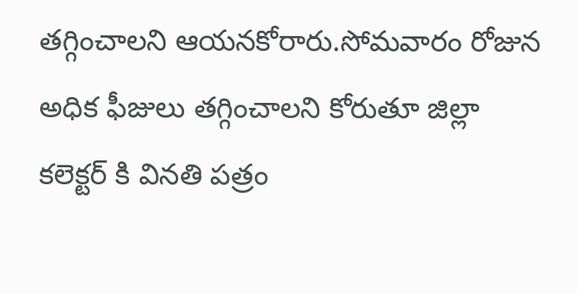తగ్గించాలని ఆయనకోరారు.సోమవారం రోజున  అధిక ఫీజులు తగ్గించాలని కోరుతూ జిల్లా కలెక్టర్ కి వినతి పత్రం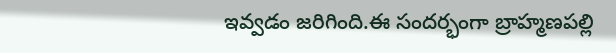ఇవ్వడం జరిగింది.ఈ సందర్భంగా బ్రాహ్మణపల్లి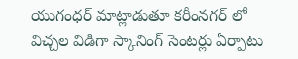యుగంధర్ మాట్లాడుతూ కరీంనగర్ లో విచ్చల విడిగా స్కానింగ్ సెంటర్లు ఏర్పాటు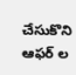చేసుకొని ఆఫర్ ల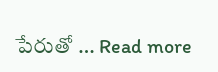పేరుతో … Read more